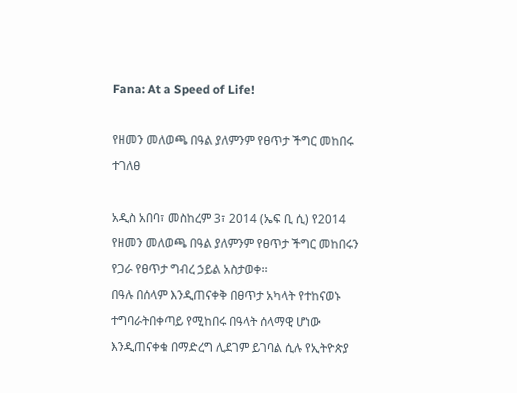Fana: At a Speed of Life!

የዘመን መለወጫ በዓል ያለምንም የፀጥታ ችግር መከበሩ ተገለፀ

አዲስ አበባ፣ መስከረም 3፣ 2014 (ኤፍ ቢ ሲ) የ2014 የዘመን መለወጫ በዓል ያለምንም የፀጥታ ችግር መከበሩን የጋራ የፀጥታ ግብረ ኃይል አስታወቀ፡፡
በዓሉ በሰላም እንዲጠናቀቅ በፀጥታ አካላት የተከናወኑ ተግባራትበቀጣይ የሚከበሩ በዓላት ሰላማዊ ሆነው እንዲጠናቀቁ በማድረግ ሊደገም ይገባል ሲሉ የኢትዮጵያ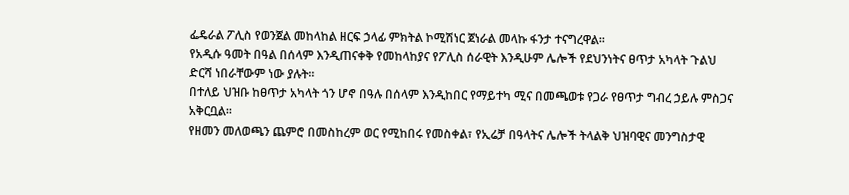ፌዴራል ፖሊስ የወንጀል መከላከል ዘርፍ ኃላፊ ምክትል ኮሚሽነር ጀነራል መላኩ ፋንታ ተናግረዋል፡፡
የአዲሱ ዓመት በዓል በሰላም እንዲጠናቀቅ የመከላከያና የፖሊስ ሰራዊት እንዲሁም ሌሎች የደህንነትና ፀጥታ አካላት ጉልህ ድርሻ ነበራቸውም ነው ያሉት፡፡
በተለይ ህዝቡ ከፀጥታ አካላት ጎን ሆኖ በዓሉ በሰላም እንዲከበር የማይተካ ሚና በመጫወቱ የጋራ የፀጥታ ግብረ ኃይሉ ምስጋና አቅርቧል፡፡
የዘመን መለወጫን ጨምሮ በመስከረም ወር የሚከበሩ የመስቀል፣ የኢሬቻ በዓላትና ሌሎች ትላልቅ ህዝባዊና መንግስታዊ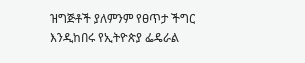ዝግጅቶች ያለምንም የፀጥታ ችግር እንዲከበሩ የኢትዮጵያ ፌዴራል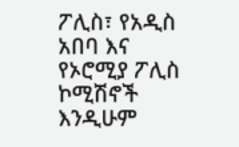ፖሊስ፣ የአዲስ አበባ እና የኦሮሚያ ፖሊስ ኮሚሽኖች እንዲሁም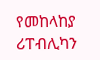የመከላከያ ሪፐብሊካን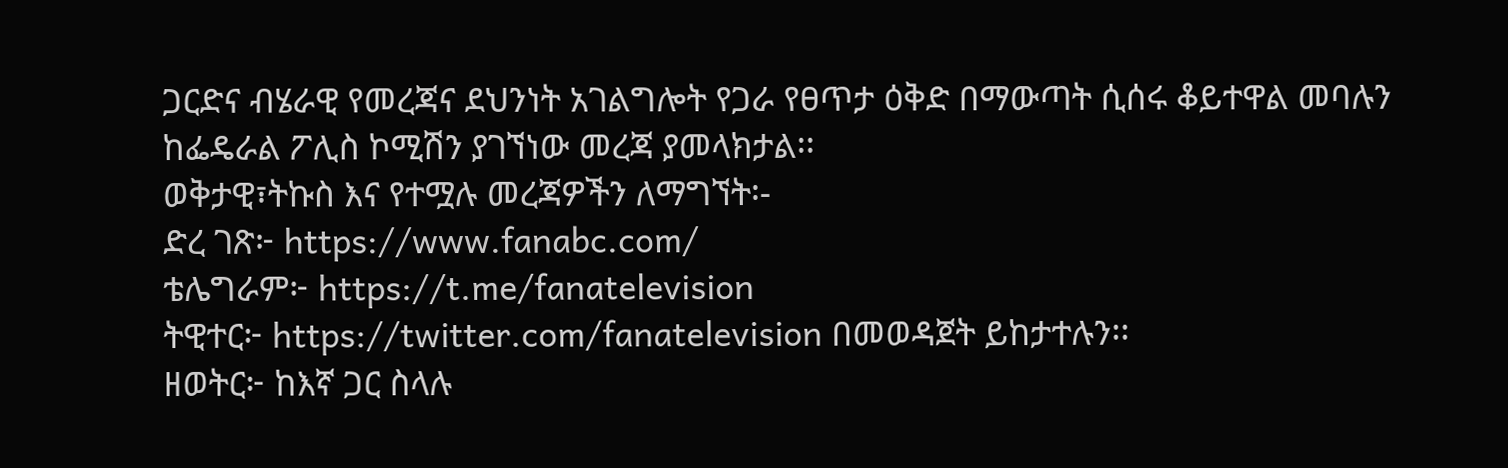ጋርድና ብሄራዊ የመረጃና ደህንነት አገልግሎት የጋራ የፀጥታ ዕቅድ በማውጣት ሲሰሩ ቆይተዋል መባሉን ከፌዴራል ፖሊስ ኮሚሽን ያገኘነው መረጃ ያመላክታል፡፡
ወቅታዊ፣ትኩስ እና የተሟሉ መረጃዎችን ለማግኘት፡-
ድረ ገጽ፦ https://www.fanabc.com/
ቴሌግራም፦ https://t.me/fanatelevision
ትዊተር፦ https://twitter.com/fanatelevision በመወዳጀት ይከታተሉን፡፡
ዘወትር፦ ከእኛ ጋር ስላሉ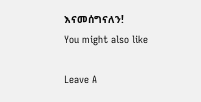እናመሰግናለን!
You might also like

Leave A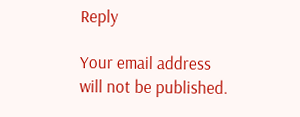Reply

Your email address will not be published.